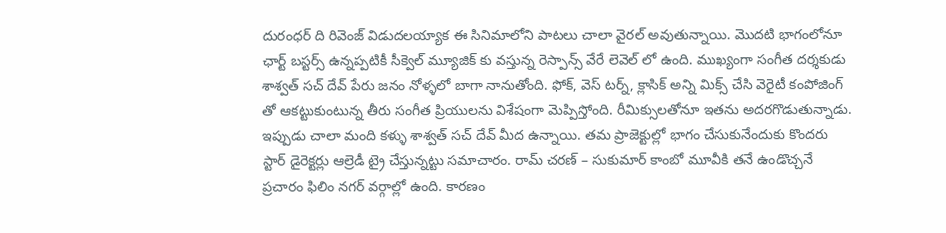దురంధర్ ది రివెంజ్ విడుదలయ్యాక ఈ సినిమాలోని పాటలు చాలా వైరల్ అవుతున్నాయి. మొదటి భాగంలోనూ ఛార్ట్ బస్టర్స్ ఉన్నప్పటికీ సీక్వెల్ మ్యూజిక్ కు వస్తున్న రెస్పాన్స్ వేరే లెవెల్ లో ఉంది. ముఖ్యంగా సంగీత దర్శకుడు శాశ్వత్ సచ్ దేవ్ పేరు జనం నోళ్ళలో బాగా నానుతోంది. ఫోక్, వెస్ టర్న్, క్లాసిక్ అన్ని మిక్స్ చేసి వెరైటీ కంపోజింగ్ తో ఆకట్టుకుంటున్న తీరు సంగీత ప్రియులను విశేషంగా మెప్పిస్తోంది. రీమిక్సులతోనూ ఇతను అదరగొడుతున్నాడు.
ఇప్పుడు చాలా మంది కళ్ళు శాశ్వత్ సచ్ దేవ్ మీద ఉన్నాయి. తమ ప్రాజెక్టుల్లో భాగం చేసుకునేందుకు కొందరు స్టార్ డైరెక్టర్లు ఆల్రెడీ ట్రై చేస్తున్నట్టు సమాచారం. రామ్ చరణ్ – సుకుమార్ కాంబో మూవీకి తనే ఉండొచ్చనే ప్రచారం ఫిలిం నగర్ వర్గాల్లో ఉంది. కారణం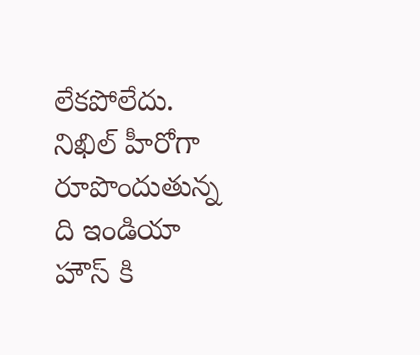లేకపోలేదు. నిఖిల్ హీరోగా రూపొందుతున్న ది ఇండియా హౌస్ కి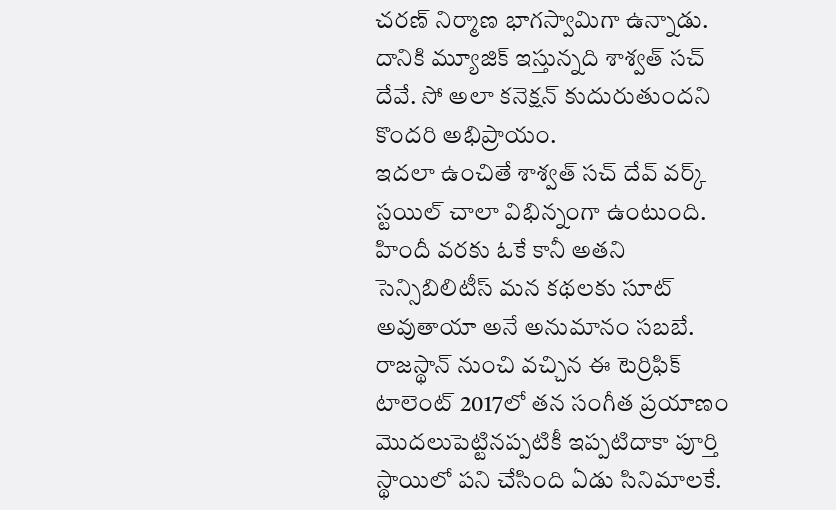చరణ్ నిర్మాణ భాగస్వామిగా ఉన్నాడు. దానికి మ్యూజిక్ ఇస్తున్నది శాశ్వత్ సచ్ దేవే. సో అలా కనెక్షన్ కుదురుతుందని కొందరి అభిప్రాయం.
ఇదలా ఉంచితే శాశ్వత్ సచ్ దేవ్ వర్క్ స్టయిల్ చాలా విభిన్నంగా ఉంటుంది. హిందీ వరకు ఓకే కానీ అతని సెన్సిబిలిటీస్ మన కథలకు సూట్ అవుతాయా అనే అనుమానం సబబే. రాజస్థాన్ నుంచి వచ్చిన ఈ టెర్రిఫిక్ టాలెంట్ 2017లో తన సంగీత ప్రయాణం మొదలుపెట్టినప్పటికీ ఇప్పటిదాకా పూర్తి స్థాయిలో పని చేసింది ఏడు సినిమాలకే.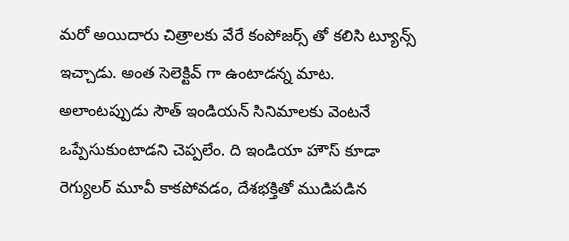మరో అయిదారు చిత్రాలకు వేరే కంపోజర్స్ తో కలిసి ట్యూన్స్ ఇచ్చాడు. అంత సెలెక్టివ్ గా ఉంటాడన్న మాట.
అలాంటప్పుడు సౌత్ ఇండియన్ సినిమాలకు వెంటనే ఒప్పేసుకుంటాడని చెప్పలేం. ది ఇండియా హౌస్ కూడా రెగ్యులర్ మూవీ కాకపోవడం, దేశభక్తితో ముడిపడిన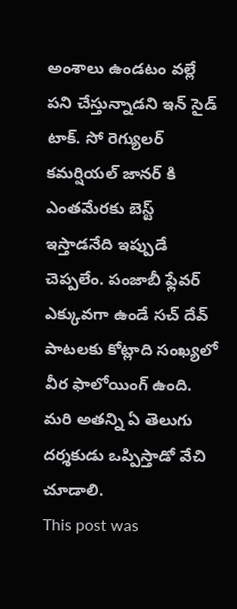అంశాలు ఉండటం వల్లే పని చేస్తున్నాడని ఇన్ సైడ్ టాక్. సో రెగ్యులర్ కమర్షియల్ జానర్ కి ఎంతమేరకు బెస్ట్ ఇస్తాడనేది ఇప్పుడే చెప్పలేం. పంజాబీ ఫ్లేవర్ ఎక్కువగా ఉండే సచ్ దేవ్ పాటలకు కోట్లాది సంఖ్యలో వీర ఫాలోయింగ్ ఉంది. మరి అతన్ని ఏ తెలుగు దర్శకుడు ఒప్పిస్తాడో వేచి చూడాలి.
This post was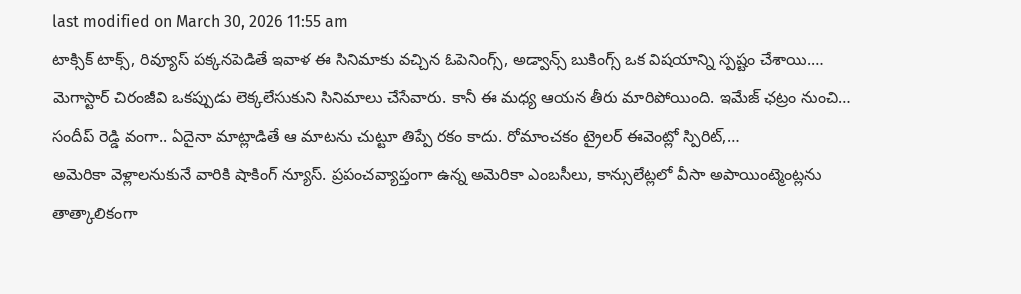last modified on March 30, 2026 11:55 am
టాక్సిక్ టాక్స్, రివ్యూస్ పక్కనపెడితే ఇవాళ ఈ సినిమాకు వచ్చిన ఓపెనింగ్స్, అడ్వాన్స్ బుకింగ్స్ ఒక విషయాన్ని స్పష్టం చేశాయి.…
మెగాస్టార్ చిరంజీవి ఒకప్పుడు లెక్కలేసుకుని సినిమాలు చేసేవారు. కానీ ఈ మధ్య ఆయన తీరు మారిపోయింది. ఇమేజ్ ఛట్రం నుంచి…
సందీప్ రెడ్డి వంగా.. ఏదైనా మాట్లాడితే ఆ మాటను చుట్టూ తిప్పే రకం కాదు. రోమాంచకం ట్రైలర్ ఈవెంట్లో స్పిరిట్,…
అమెరికా వెళ్లాలనుకునే వారికి షాకింగ్ న్యూస్. ప్రపంచవ్యాప్తంగా ఉన్న అమెరికా ఎంబసీలు, కాన్సులేట్లలో వీసా అపాయింట్మెంట్లను తాత్కాలికంగా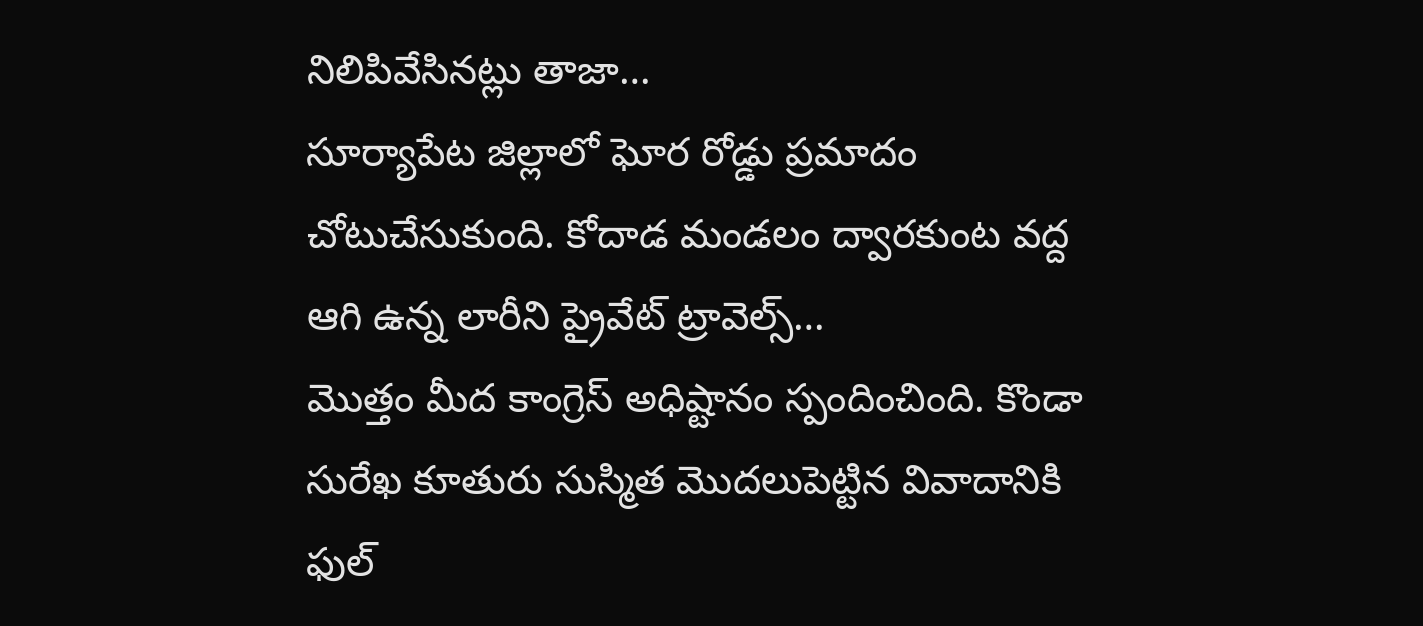నిలిపివేసినట్లు తాజా…
సూర్యాపేట జిల్లాలో ఘోర రోడ్డు ప్రమాదం చోటుచేసుకుంది. కోదాడ మండలం ద్వారకుంట వద్ద ఆగి ఉన్న లారీని ప్రైవేట్ ట్రావెల్స్…
మొత్తం మీద కాంగ్రెస్ అధిష్టానం స్పందించింది. కొండా సురేఖ కూతురు సుస్మిత మొదలుపెట్టిన వివాదానికి ఫుల్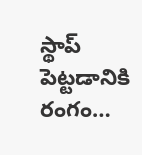స్థాప్ పెట్టడానికి రంగం…